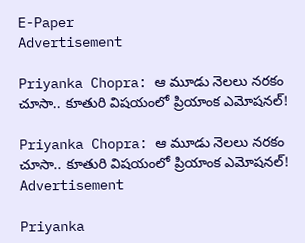E-Paper
Advertisement

Priyanka Chopra: ఆ మూడు నెలలు నరకం చూసా.. కూతురి విషయంలో ప్రియాంక ఎమోషనల్!

Priyanka Chopra: ఆ మూడు నెలలు నరకం చూసా.. కూతురి విషయంలో ప్రియాంక ఎమోషనల్!
Advertisement

Priyanka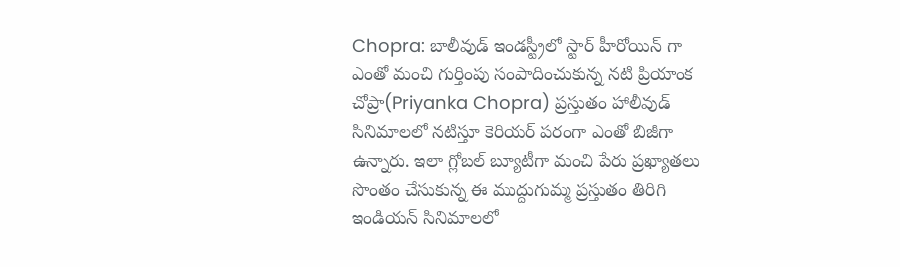Chopra: బాలీవుడ్ ఇండస్ట్రీలో స్టార్ హీరోయిన్ గా ఎంతో మంచి గుర్తింపు సంపాదించుకున్న నటి ప్రియాంక చోప్రా(Priyanka Chopra) ప్రస్తుతం హాలీవుడ్ సినిమాలలో నటిస్తూ కెరియర్ పరంగా ఎంతో బిజీగా ఉన్నారు. ఇలా గ్లోబల్ బ్యూటీగా మంచి పేరు ప్రఖ్యాతలు సొంతం చేసుకున్న ఈ ముద్దుగుమ్మ ప్రస్తుతం తిరిగి ఇండియన్ సినిమాలలో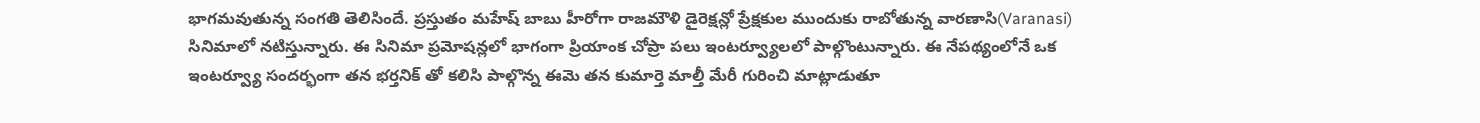భాగమవుతున్న సంగతి తెలిసిందే. ప్రస్తుతం మహేష్ బాబు హీరోగా రాజమౌళి డైరెక్షన్లో ప్రేక్షకుల ముందుకు రాబోతున్న వారణాసి(Varanasi) సినిమాలో నటిస్తున్నారు. ఈ సినిమా ప్రమోషన్లలో భాగంగా ప్రియాంక చోప్రా పలు ఇంటర్వ్యూలలో పాల్గొంటున్నారు. ఈ నేపథ్యంలోనే ఒక ఇంటర్వ్యూ సందర్భంగా తన భర్తనిక్ తో కలిసి పాల్గొన్న ఈమె తన కుమార్తె మాల్తీ మేరీ గురించి మాట్లాడుతూ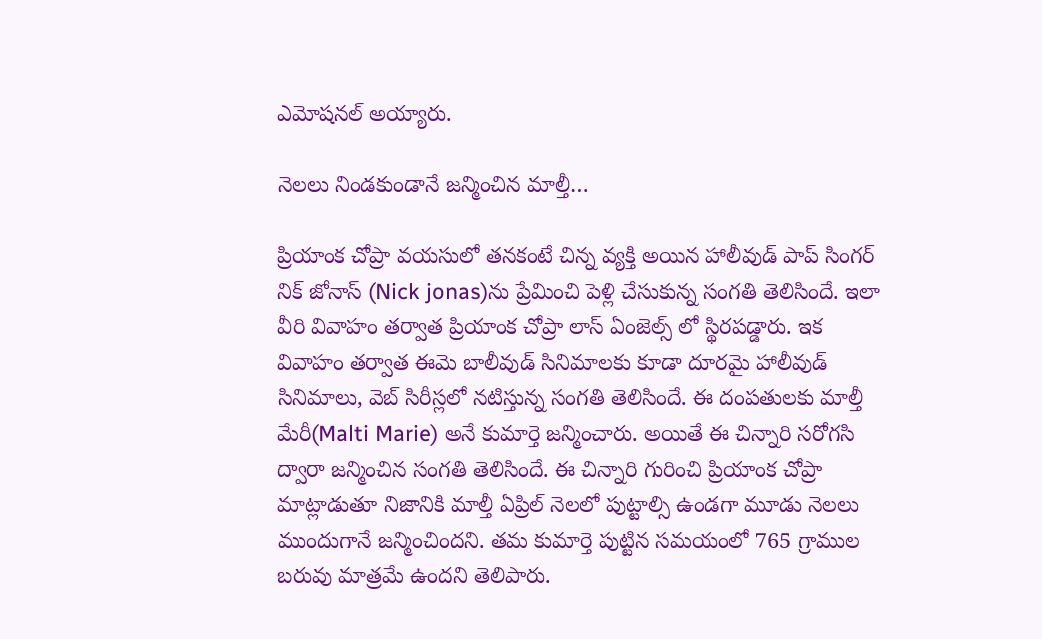ఎమోషనల్ అయ్యారు.

నెలలు నిండకుండానే జన్మించిన మాల్తీ…

ప్రియాంక చోప్రా వయసులో తనకంటే చిన్న వ్యక్తి అయిన హాలీవుడ్ పాప్ సింగర్ నిక్ జోనాస్ (Nick jonas)ను ప్రేమించి పెళ్లి చేసుకున్న సంగతి తెలిసిందే. ఇలా వీరి వివాహం తర్వాత ప్రియాంక చోప్రా లాస్ ఏంజెల్స్ లో స్థిరపడ్డారు. ఇక వివాహం తర్వాత ఈమె బాలీవుడ్ సినిమాలకు కూడా దూరమై హాలీవుడ్ సినిమాలు, వెబ్ సిరీస్లలో నటిస్తున్న సంగతి తెలిసిందే. ఈ దంపతులకు మాల్తీ మేరీ(Malti Marie) అనే కుమార్తె జన్మించారు. అయితే ఈ చిన్నారి సరోగసి ద్వారా జన్మించిన సంగతి తెలిసిందే. ఈ చిన్నారి గురించి ప్రియాంక చోప్రా మాట్లాడుతూ నిజానికి మాల్తీ ఏప్రిల్ నెలలో పుట్టాల్సి ఉండగా మూడు నెలలు ముందుగానే జన్మించిందని. తమ కుమార్తె పుట్టిన సమయంలో 765 గ్రాముల బరువు మాత్రమే ఉందని తెలిపారు.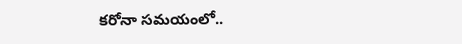కరోనా సమయంలో..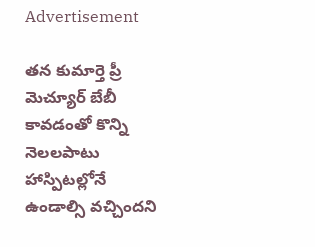Advertisement

తన కుమార్తె ప్రీ మెచ్యూర్ బేబీ కావడంతో కొన్ని నెలలపాటు హాస్పిటల్లోనే ఉండాల్సి వచ్చిందని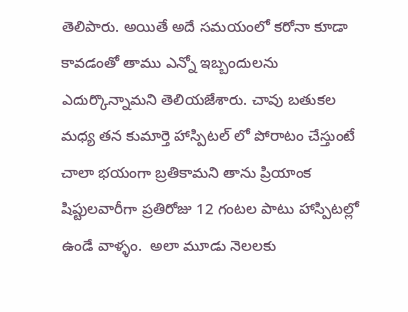తెలిపారు. అయితే అదే సమయంలో కరోనా కూడా కావడంతో తాము ఎన్నో ఇబ్బందులను ఎదుర్కొన్నామని తెలియజేశారు. చావు బతుకల మధ్య తన కుమార్తె హాస్పిటల్ లో పోరాటం చేస్తుంటే  చాలా భయంగా బ్రతికామని తాను ప్రియాంక షిప్టులవారీగా ప్రతిరోజు 12 గంటల పాటు హాస్పిటల్లో ఉండే వాళ్ళం.  అలా మూడు నెలలకు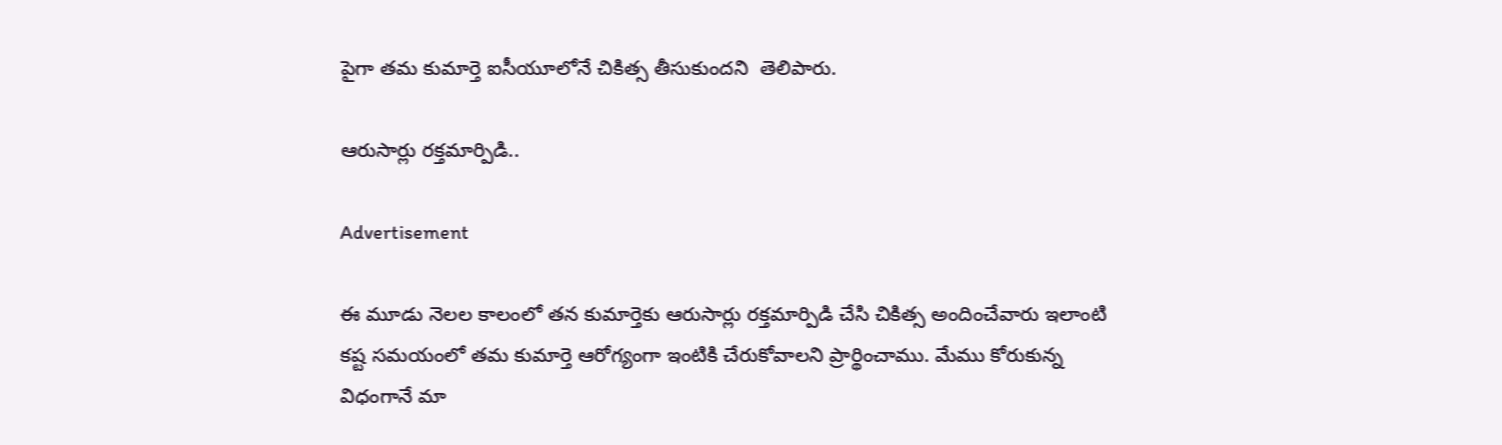పైగా తమ కుమార్తె ఐసీయూలోనే చికిత్స తీసుకుందని  తెలిపారు.

ఆరుసార్లు రక్తమార్పిడి..

Advertisement

ఈ మూడు నెలల కాలంలో తన కుమార్తెకు ఆరుసార్లు రక్తమార్పిడి చేసి చికిత్స అందించేవారు ఇలాంటి కష్ట సమయంలో తమ కుమార్తె ఆరోగ్యంగా ఇంటికి చేరుకోవాలని ప్రార్థించాము. మేము కోరుకున్న విధంగానే మా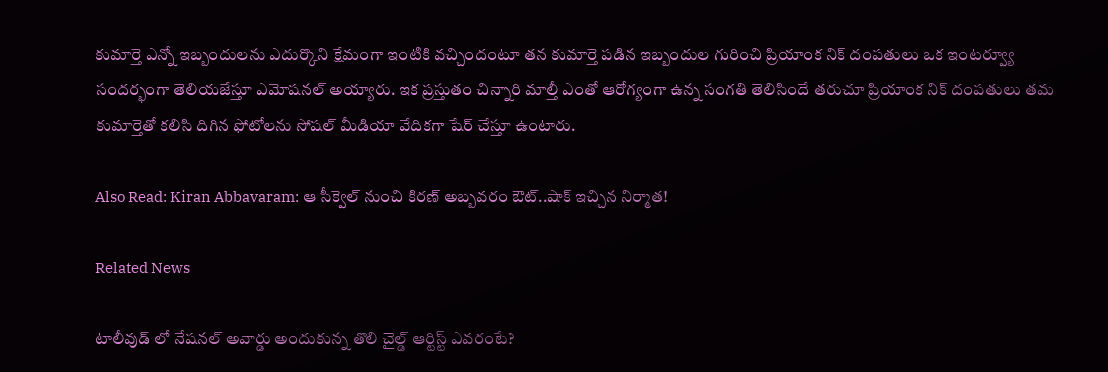కుమార్తె ఎన్నో ఇబ్బందులను ఎదుర్కొని క్షేమంగా ఇంటికి వచ్చిందంటూ తన కుమార్తె పడిన ఇబ్బందుల గురించి ప్రియాంక నిక్ దంపతులు ఒక ఇంటర్వ్యూ సందర్భంగా తెలియజేస్తూ ఎమోషనల్ అయ్యారు. ఇక ప్రస్తుతం చిన్నారి మాల్తీ ఎంతో ఆరోగ్యంగా ఉన్న సంగతి తెలిసిందే తరుచూ ప్రియాంక నిక్ దంపతులు తమ కుమార్తెతో కలిసి దిగిన ఫోటోలను సోషల్ మీడియా వేదికగా షేర్ చేస్తూ ఉంటారు.

Also Read: Kiran Abbavaram: ఆ సీక్వెల్ నుంచి కిరణ్ అబ్బవరం ఔట్..షాక్ ఇచ్చిన నిర్మాత!

Related News

టాలీవుడ్ లో నేషనల్ అవార్డు అందుకున్న తొలి చైల్డ్ ఆర్టిస్ట్ ఎవరంటే?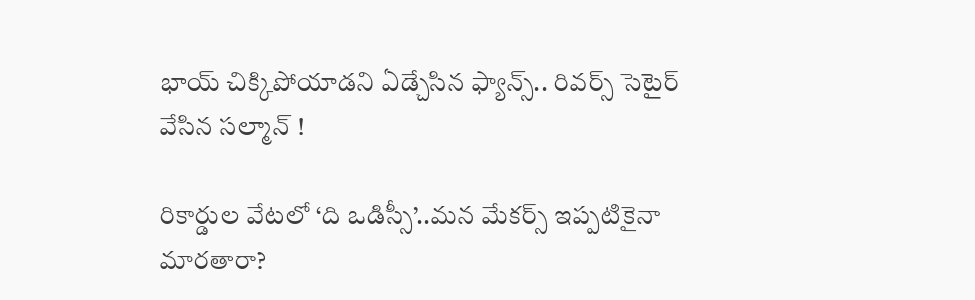భాయ్ చిక్కిపోయాడని ఏడ్చేసిన ఫ్యాన్స్.. రివర్స్ సెటైర్ వేసిన సల్మాన్ !

రికార్డుల వేటలో ‘ది ఒడిస్సీ’..మన మేకర్స్ ఇప్పటికైనా మారతారా?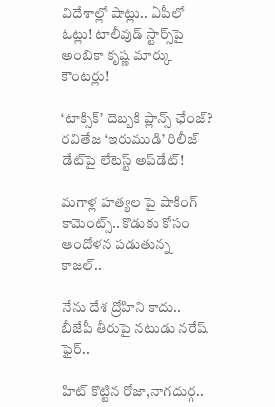విదేశాల్లో షాట్లు.. ఏపీలో ఓట్లు! టాలీవుడ్ స్టార్స్‌పై అంబికా కృష్ణ మార్కు కౌంటర్లు!

‘టాక్సిక్’ దెబ్బకి ప్లాన్స్ ఛేంజ్? రవితేజ ‘ఇరుముడి’ రిలీజ్ డేట్‌పై లేటెస్ట్ అప్‌డేట్!

మగాళ్ల హత్యల పై షాకింగ్ కామెంట్స్.. కొడుకు కోసం ఆందోళన పడుతున్న కాజల్..

నేను దేశ ద్రోహిని కాదు.. బీజేపీ తీరుపై నటుడు నరేష్ ఫైర్..

హిట్ కొట్టిన రోజా,నాగదుర్గ..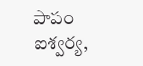పాపం ఐశ్వర్య,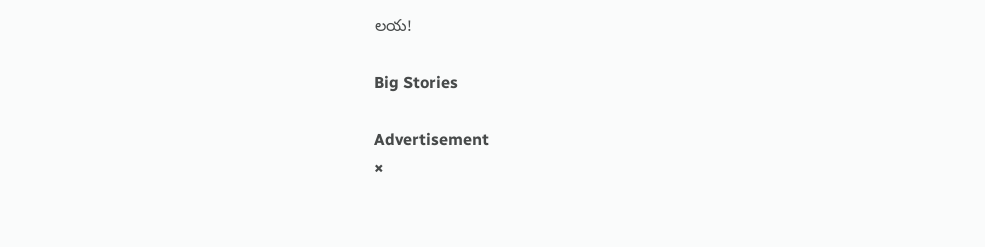లయ!

Big Stories

Advertisement
×